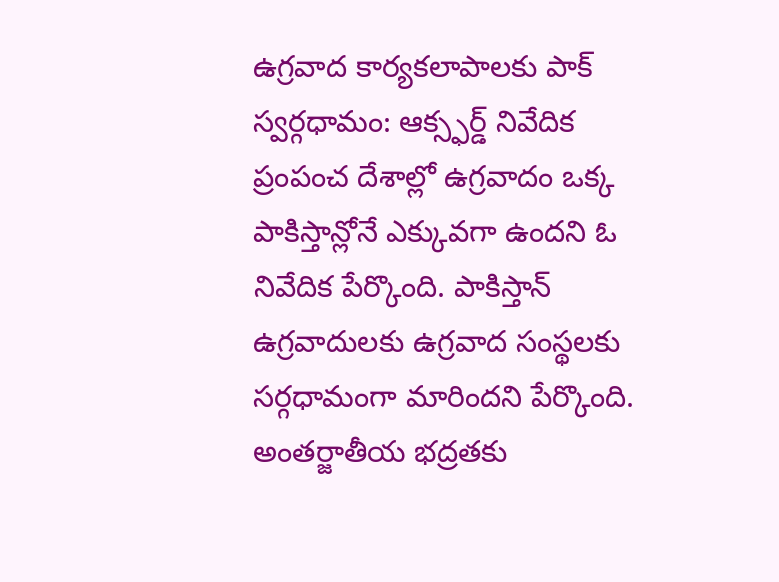ఉగ్రవాద కార్యకలాపాలకు పాక్ స్వర్గధామం: ఆక్స్ఫర్డ్ నివేదిక
ప్రంపంచ దేశాల్లో ఉగ్రవాదం ఒక్క పాకిస్తాన్లోనే ఎక్కువగా ఉందని ఓ నివేదిక పేర్కొంది. పాకిస్తాన్ ఉగ్రవాదులకు ఉగ్రవాద సంస్థలకు సర్గధామంగా మారిందని పేర్కొంది. అంతర్జాతీయ భద్రతకు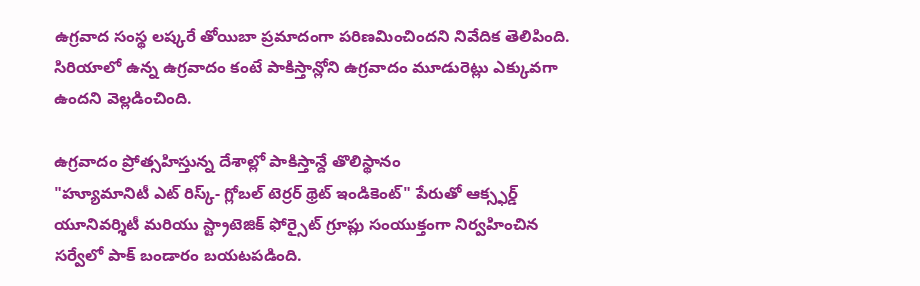ఉగ్రవాద సంస్థ లష్కరే తోయిబా ప్రమాదంగా పరిణమించిందని నివేదిక తెలిపింది. సిరియాలో ఉన్న ఉగ్రవాదం కంటే పాకిస్తాన్లోని ఉగ్రవాదం మూడురెట్లు ఎక్కువగా ఉందని వెల్లడించింది.

ఉగ్రవాదం ప్రోత్సహిస్తున్న దేశాల్లో పాకిస్తాన్దే తొలిస్థానం
"హ్యూమానిటీ ఎట్ రిస్క్- గ్లోబల్ టెర్రర్ థ్రెట్ ఇండికెంట్" పేరుతో ఆక్స్ఫర్డ్ యూనివర్శిటీ మరియు స్ట్రాటెజిక్ ఫోర్సైట్ గ్రూప్లు సంయుక్తంగా నిర్వహించిన సర్వేలో పాక్ బండారం బయటపడింది.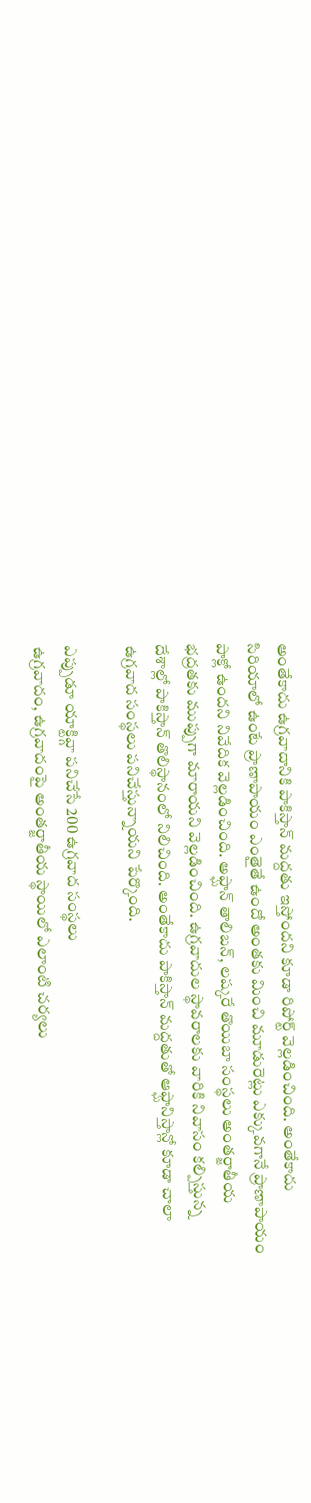అంతేకాదు ఉగ్రవాదానికి పాకిస్తాన్ మద్దతు ఇస్తోందని కూడా రిపోర్ట్ వెల్లడించింది. అంతేకాదు సిరియాలో ఉంటే ప్రాణాపాయం ఎంతైతే ఉందో అంతకు మించి మూడురెట్లు ఎక్కువగానే ప్రాణాపాయం పాక్లో ఉందని నివేదిక వెల్లడించింది. అఫ్ఘాన్ తాలిబన్, లష్కరే తొయిబా సంస్థలు అంతర్జాతీయ భద్రతకు ముప్పుగా మారాయని వెల్లడించింది. ఉగ్రవాదుల స్థావరాలకు వారికి నివాసం కల్పిస్తున్న దేశాల్లో పాకిస్తాన్ తొలిస్థానంలో నిలిచింది. అంతేకాదు పాకిస్తాన్ మద్దతుతో ఆఫ్ఘానిస్తాన్లో కూడా చాలా ఉగ్రవాద సంస్థలు పనిచేస్తున్నాయని పేర్కొంది.

ఎప్పుడూ యాక్టివ్గా పనిచేసే 200 ఉగ్రవాద సంస్థలు
ఉగ్రవాదం, ఉగ్రవాదంపై అంతర్జాతీయ స్థాయిలో ఎలాంటి చర్యలు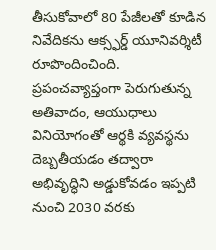తీసుకోవాలో 80 పేజీలతో కూడిన నివేదికను ఆక్స్ఫర్డ్ యూనివర్శిటీ రూపొందించింది. ప్రపంచవ్యాప్తంగా పెరుగుతున్న అతివాదం, ఆయుధాలు వినియోగంతో ఆర్థకి వ్యవస్థను దెబ్బతీయడం తద్వారా అభివృద్ధిని అడ్డుకోవడం ఇప్పటి నుంచి 2030 వరకు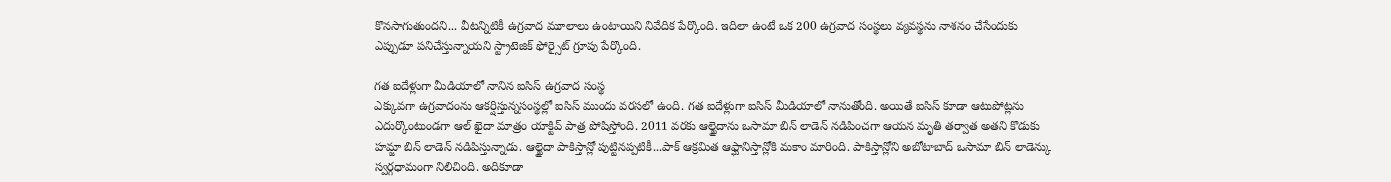కొనసాగుతుందని... వీటన్నిటికీ ఉగ్రవాద మూలాలు ఉంటాయిని నివేదిక పేర్కొంది. ఇదిలా ఉంటే ఒక 200 ఉగ్రవాద సంస్థలు వ్యవస్థను నాశనం చేసేందుకు ఎప్పుడూ పనిచేస్తున్నాయని స్ట్రాటెజిక్ ఫోర్సైట్ గ్రూపు పేర్కొంది.

గత ఐదేళ్లుగా మీడియాలో నానిన ఐసిస్ ఉగ్రవాద సంస్థ
ఎక్కువగా ఉగ్రవాదంను ఆకర్షిస్తున్నసంస్థల్లో ఐసిస్ ముందు వరసలో ఉంది. గత ఐదేళ్లుగా ఐసిస్ మీడియాలో నానుతోంది. అయితే ఐసిస్ కూడా ఆటుపోట్లను ఎదుర్కొంటుండగా ఆల్ ఖైదా మాత్రం యాక్టివ్ పాత్ర పోషిస్తోంది. 2011 వరకు ఆల్ఖైదాను ఒసామా బిన్ లాడెన్ నడిపించగా ఆయన మృతి తర్వాత అతని కొడుకు హమ్జా బిన్ లాడెన్ నడిపిస్తున్నాడు. ఆల్ఖైదా పాకిస్తాన్లో పుట్టినప్పటికీ...పాక్ ఆక్రమిత ఆఫ్ఘానిస్తాన్లోకి మకాం మారింది. పాకిస్తాన్లోని అబోటాబాద్ ఒసామా బిన్ లాడెన్కు స్వర్గధామంగా నిలిచింది. అదికూడా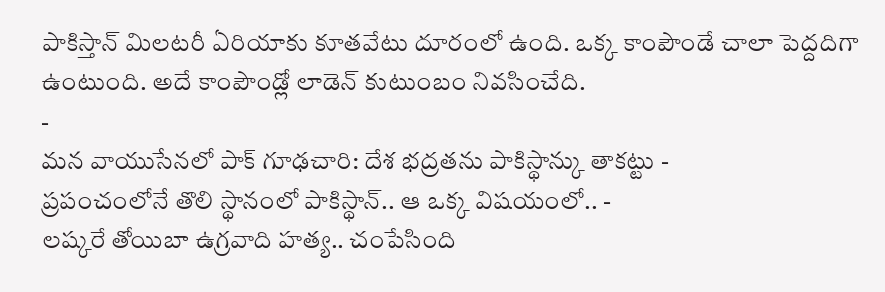పాకిస్తాన్ మిలటరీ ఏరియాకు కూతవేటు దూరంలో ఉంది. ఒక్క కాంపౌండే చాలా పెద్దదిగా ఉంటుంది. అదే కాంపౌండ్లో లాడెన్ కుటుంబం నివసించేది.
-
మన వాయుసేనలో పాక్ గూఢచారి: దేశ భద్రతను పాకిస్థాన్కు తాకట్టు -
ప్రపంచంలోనే తొలి స్థానంలో పాకిస్థాన్.. ఆ ఒక్క విషయంలో.. -
లష్కరే తోయిబా ఉగ్రవాది హత్య.. చంపేసింది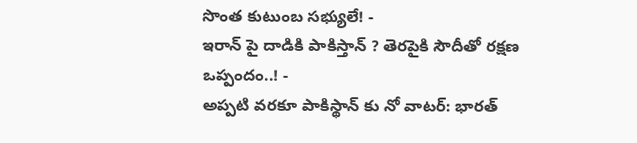సొంత కుటుంబ సభ్యులే! -
ఇరాన్ పై దాడికి పాకిస్తాన్ ? తెరపైకి సౌదీతో రక్షణ ఒప్పందం..! -
అప్పటి వరకూ పాకిస్థాన్ కు నో వాటర్: భారత్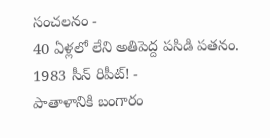సంచలనం -
40 ఏళ్లలో లేని అతిపెద్ద పసిడి పతనం. 1983 సీన్ రిపీట్! -
పాతాళానికి బంగారం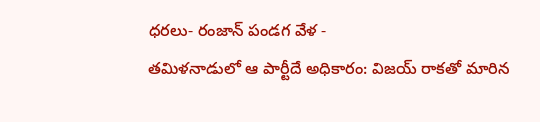ధరలు- రంజాన్ పండగ వేళ -
తమిళనాడులో ఆ పార్టీదే అధికారం: విజయ్ రాకతో మారిన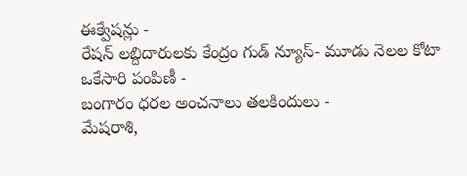ఈక్వేషన్లు -
రేషన్ లబ్దిదారులకు కేంద్రం గుడ్ న్యూస్- మూడు నెలల కోటా ఒకేసారి పంపిణీ -
బంగారం ధరల అంచనాలు తలకిందులు -
మేషరాశి,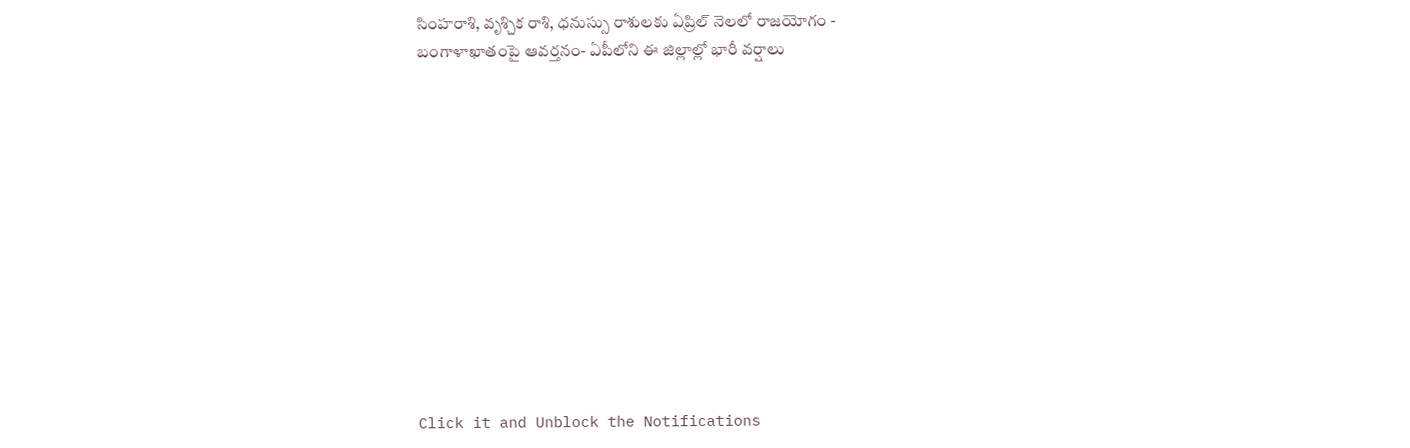సింహరాశి, వృశ్చిక రాశి, ధనుస్సు రాశులకు ఏప్రిల్ నెలలో రాజయోగం -
బంగాళాఖాతంపై ఆవర్తనం- ఏపీలోని ఈ జిల్లాల్లో భారీ వర్షాలు












Click it and Unblock the Notifications